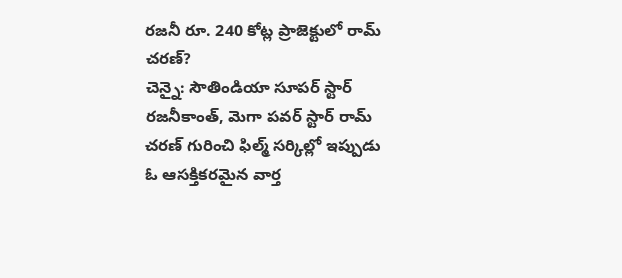రజనీ రూ. 240 కోట్ల ప్రాజెక్టులో రామ్ చరణ్?
చెన్నై: సౌతిండియా సూపర్ స్టార్ రజనీకాంత్, మెగా పవర్ స్టార్ రామ్ చరణ్ గురించి ఫిల్మ్ సర్కిల్లో ఇప్పుడు ఓ ఆసక్తికరమైన వార్త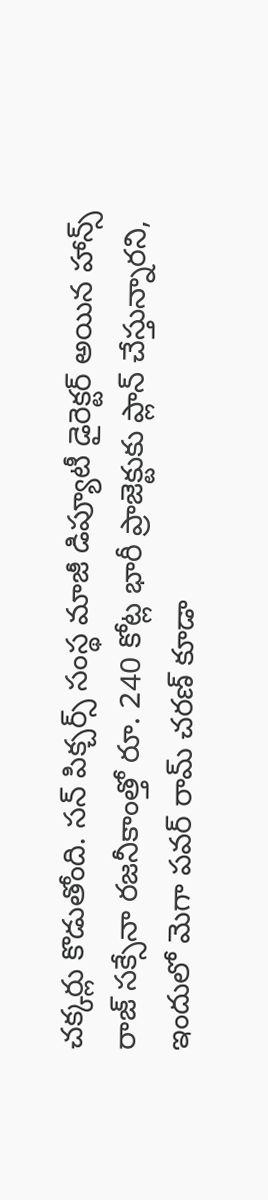చక్కర్లు కొడుతోంది. సన్ పిక్చర్స్ సంస్థ మాజీ డిప్యూటీ డైరెక్టర్ అయిన హాన్స్ రాజ్ సక్సేనా రజనీకాంత్తో రూ. 240 కోట్ల భారీ ప్రాజెక్టుకు ప్లాన్ చేస్తున్నారని, ఇందులో మెగా పవర్ రామ్ చరణ్ కూడా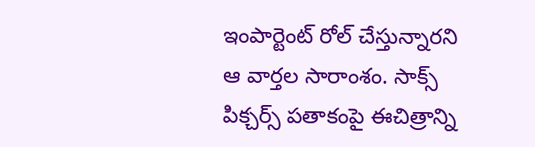ఇంపార్టెంట్ రోల్ చేస్తున్నారని ఆ వార్తల సారాంశం. సాక్స్ పిక్చర్స్ పతాకంపై ఈచిత్రాన్ని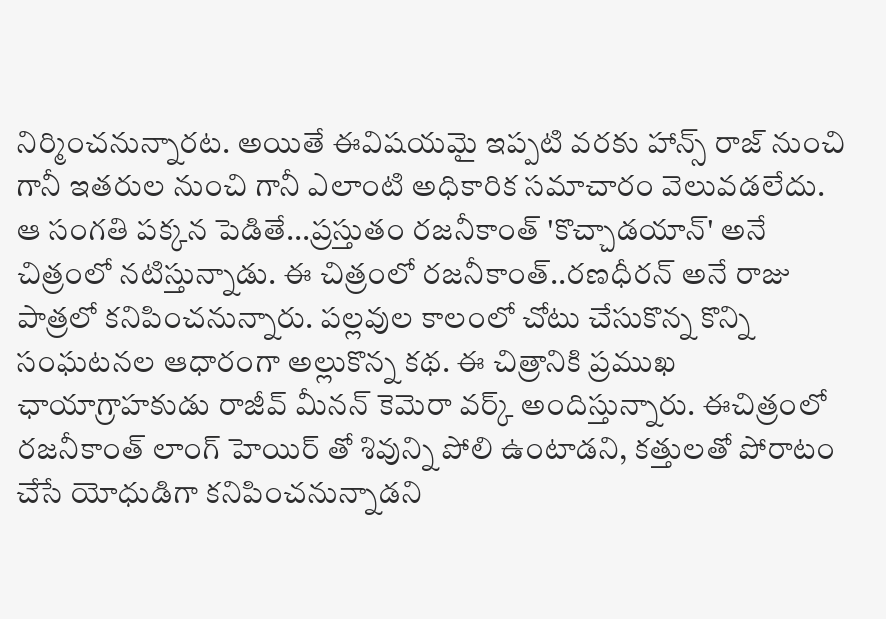నిర్మించనున్నారట. అయితే ఈవిషయమై ఇప్పటి వరకు హాన్స్ రాజ్ నుంచి గానీ ఇతరుల నుంచి గానీ ఎలాంటి అధికారిక సమాచారం వెలువడలేదు.
ఆ సంగతి పక్కన పెడితే...ప్రస్తుతం రజనీకాంత్ 'కొచ్చాడయాన్' అనే చిత్రంలో నటిస్తున్నాడు. ఈ చిత్రంలో రజనీకాంత్..రణధీరన్ అనే రాజు పాత్రలో కనిపించనున్నారు. పల్లవుల కాలంలో చోటు చేసుకొన్న కొన్ని సంఘటనల ఆధారంగా అల్లుకొన్న కథ. ఈ చిత్రానికి ప్రముఖ ఛాయాగ్రాహకుడు రాజీవ్ మీనన్ కెమెరా వర్క్ అందిస్తున్నారు. ఈచిత్రంలో రజనీకాంత్ లాంగ్ హెయిర్ తో శివున్ని పోలి ఉంటాడని, కత్తులతో పోరాటం చేసే యోధుడిగా కనిపించనున్నాడని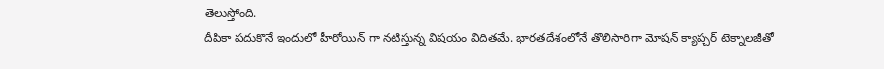తెలుస్తోంది.
దీపికా పదుకొనే ఇందులో హీరోయిన్ గా నటిస్తున్న విషయం విదితమే. భారతదేశంలోనే తొలిసారిగా మోషన్ క్యాప్చర్ టెక్నాలజీతో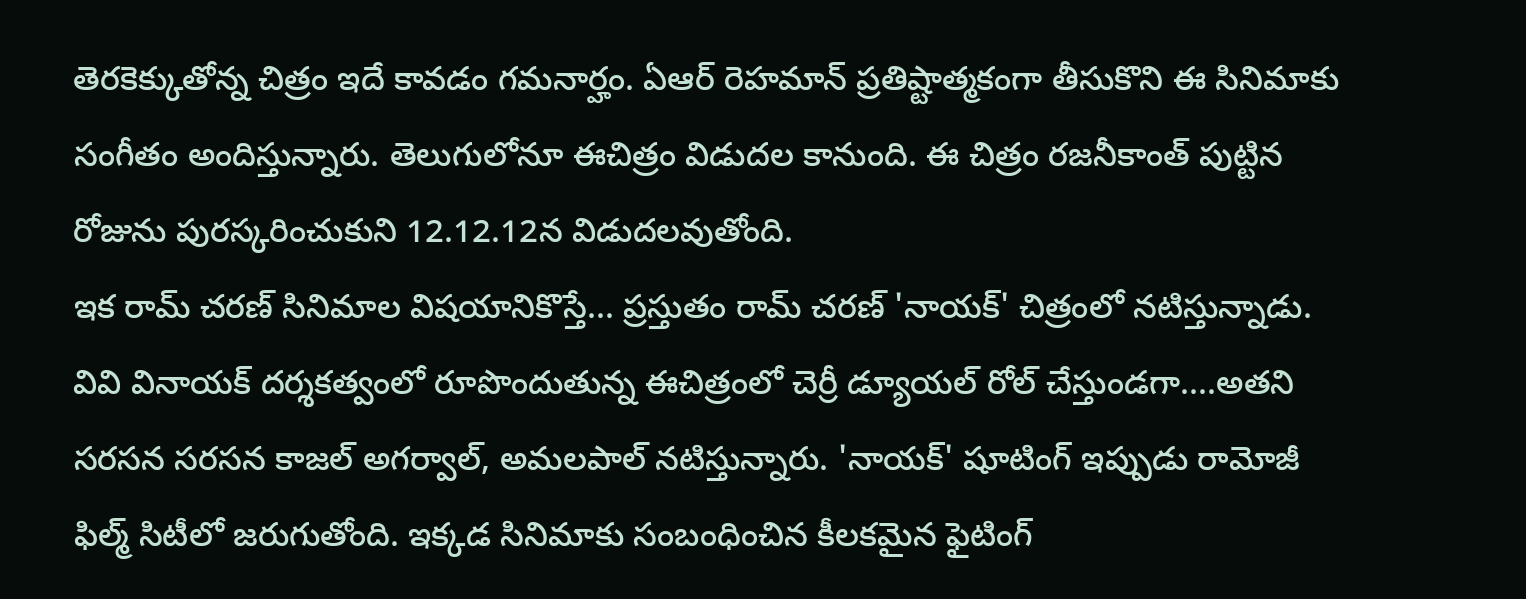తెరకెక్కుతోన్న చిత్రం ఇదే కావడం గమనార్హం. ఏఆర్ రెహమాన్ ప్రతిష్టాత్మకంగా తీసుకొని ఈ సినిమాకు సంగీతం అందిస్తున్నారు. తెలుగులోనూ ఈచిత్రం విడుదల కానుంది. ఈ చిత్రం రజనీకాంత్ పుట్టిన రోజును పురస్కరించుకుని 12.12.12న విడుదలవుతోంది.
ఇక రామ్ చరణ్ సినిమాల విషయానికొస్తే... ప్రస్తుతం రామ్ చరణ్ 'నాయక్' చిత్రంలో నటిస్తున్నాడు. వివి వినాయక్ దర్శకత్వంలో రూపొందుతున్న ఈచిత్రంలో చెర్రీ డ్యూయల్ రోల్ చేస్తుండగా....అతని సరసన సరసన కాజల్ అగర్వాల్, అమలపాల్ నటిస్తున్నారు. 'నాయక్' షూటింగ్ ఇప్పుడు రామోజీ ఫిల్మ్ సిటీలో జరుగుతోంది. ఇక్కడ సినిమాకు సంబంధించిన కీలకమైన ఫైటింగ్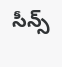సీన్స్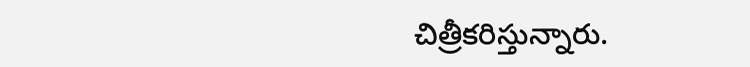చిత్రీకరిస్తున్నారు.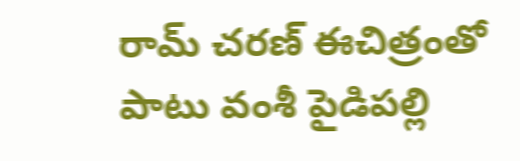రామ్ చరణ్ ఈచిత్రంతో పాటు వంశీ పైడిపల్లి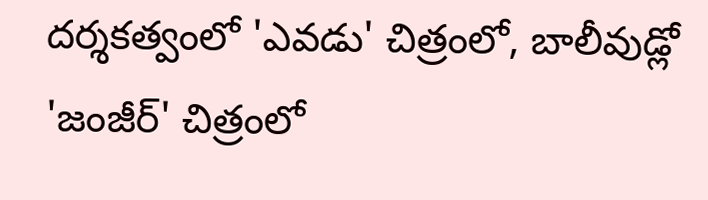దర్శకత్వంలో 'ఎవడు' చిత్రంలో, బాలీవుడ్లో 'జంజీర్' చిత్రంలో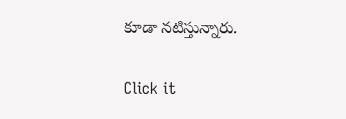కూడా నటిస్తున్నారు.


Click it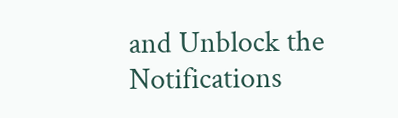and Unblock the Notifications